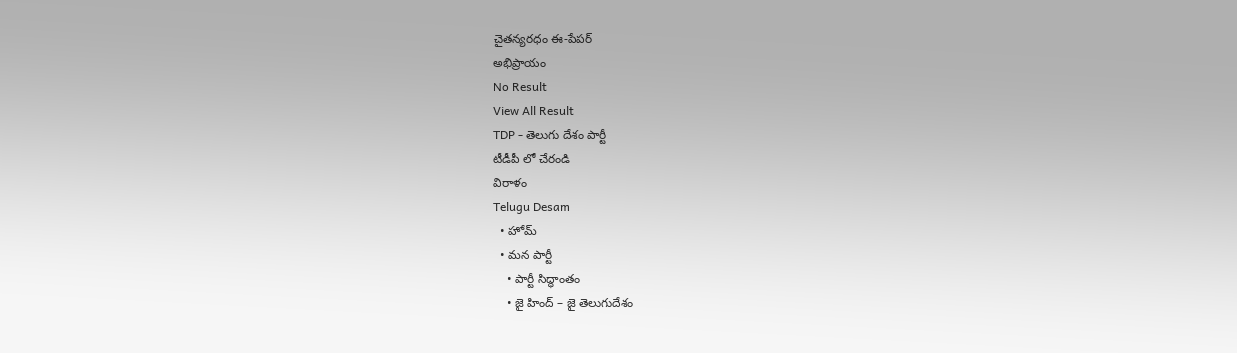చైతన్యరధం ఈ-పేపర్
అభిప్రాయం
No Result
View All Result
TDP - తెలుగు దేశం పార్టీ
టీడీపీ లో చేరండి
విరాళం
Telugu Desam
  • హోమ్
  • మన పార్టీ
    • పార్టీ సిద్ధాంతం
    • జై హింద్ – జై తెలుగుదేశం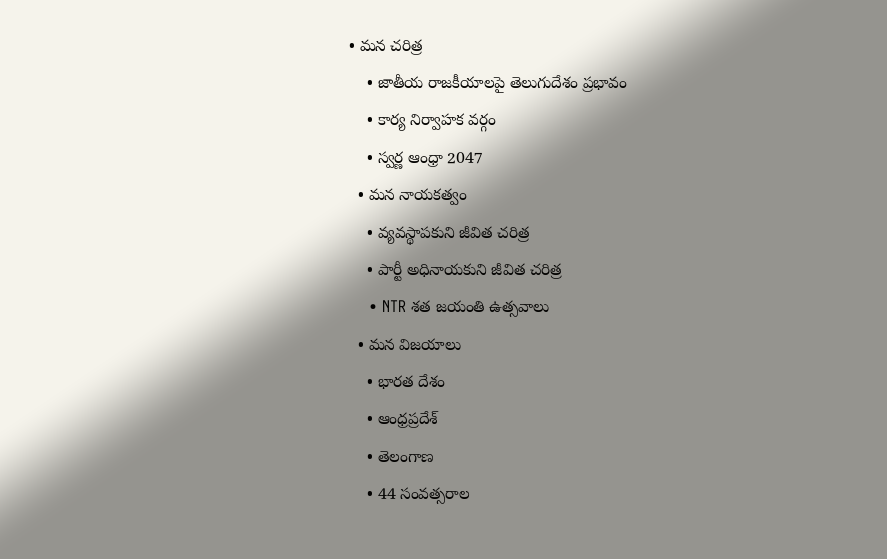• మన చరిత్ర
    • జాతీయ రాజకీయాలపై తెలుగుదేశం ప్రభావం
    • కార్య నిర్వాహక వర్గం
    • స్వర్ణ ఆంధ్రా 2047
  • మన నాయకత్వం
    • వ్యవస్థాపకుని జీవిత చరిత్ర
    • పార్టీ అధినాయకుని జీవిత చరిత్ర
    • NTR శత జయంతి ఉత్సవాలు
  • మన విజయాలు
    • భారత దేశం
    • ఆంధ్రప్రదేశ్
    • తెలంగాణ
    • 44 సంవత్సరాల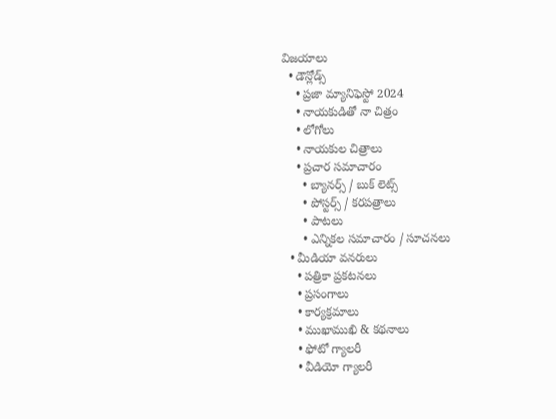విజయాలు
  • డౌన్లోడ్స్
    • ప్రజా మ్యానిఫెస్టో 2024
    • నాయకుడితో నా చిత్రం
    • లోగోలు
    • నాయకుల చిత్రాలు
    • ప్రచార సమాచారం
      • బ్యానర్స్ / బుక్ లెట్స్
      • పోస్టర్స్ / కరపత్రాలు
      • పాటలు
      • ఎన్నికల సమాచారం / సూచనలు
  • మీడియా వనరులు
    • పత్రికా ప్రకటనలు
    • ప్రసంగాలు
    • కార్యక్రమాలు
    • ముఖాముఖి & కథనాలు
    • ఫోటో గ్యాలరీ
    • వీడియో గ్యాలరీ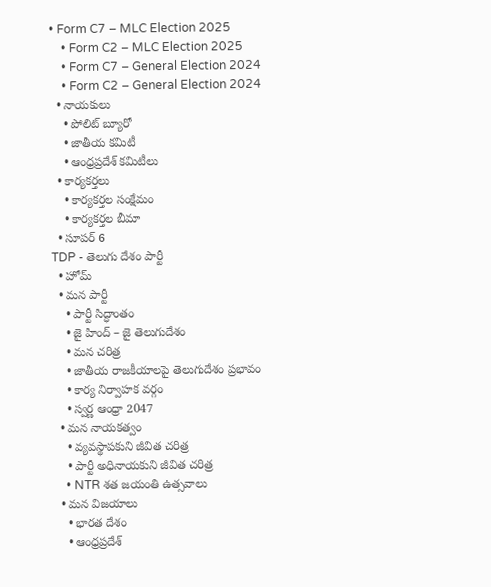• Form C7 – MLC Election 2025
    • Form C2 – MLC Election 2025
    • Form C7 – General Election 2024
    • Form C2 – General Election 2024
  • నాయకులు
    • పోలిట్ బ్యూరో
    • జాతీయ కమిటీ
    • ఆంధ్రప్రదేశ్ కమిటీలు
  • కార్యకర్తలు
    • కార్యకర్తల సంక్షేమం
    • కార్యకర్తల బీమా
  • సూపర్ 6
TDP - తెలుగు దేశం పార్టీ
  • హోమ్
  • మన పార్టీ
    • పార్టీ సిద్ధాంతం
    • జై హింద్ – జై తెలుగుదేశం
    • మన చరిత్ర
    • జాతీయ రాజకీయాలపై తెలుగుదేశం ప్రభావం
    • కార్య నిర్వాహక వర్గం
    • స్వర్ణ ఆంధ్రా 2047
  • మన నాయకత్వం
    • వ్యవస్థాపకుని జీవిత చరిత్ర
    • పార్టీ అధినాయకుని జీవిత చరిత్ర
    • NTR శత జయంతి ఉత్సవాలు
  • మన విజయాలు
    • భారత దేశం
    • ఆంధ్రప్రదేశ్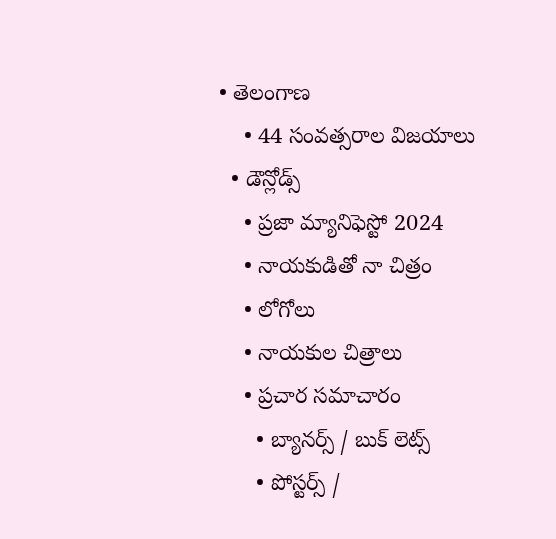• తెలంగాణ
    • 44 సంవత్సరాల విజయాలు
  • డౌన్లోడ్స్
    • ప్రజా మ్యానిఫెస్టో 2024
    • నాయకుడితో నా చిత్రం
    • లోగోలు
    • నాయకుల చిత్రాలు
    • ప్రచార సమాచారం
      • బ్యానర్స్ / బుక్ లెట్స్
      • పోస్టర్స్ /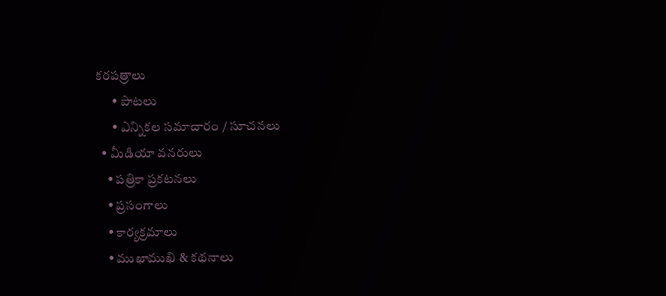కరపత్రాలు
      • పాటలు
      • ఎన్నికల సమాచారం / సూచనలు
  • మీడియా వనరులు
    • పత్రికా ప్రకటనలు
    • ప్రసంగాలు
    • కార్యక్రమాలు
    • ముఖాముఖి & కథనాలు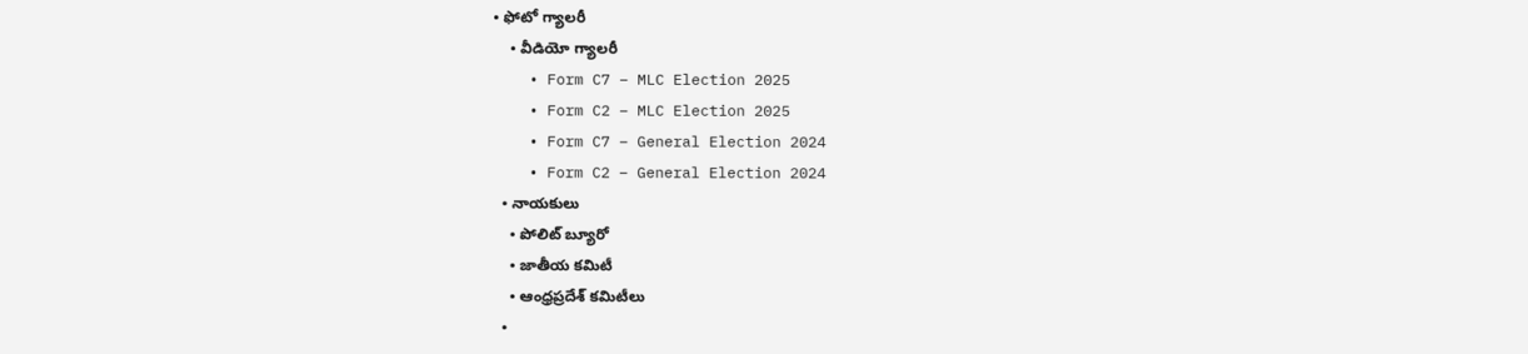• ఫోటో గ్యాలరీ
    • వీడియో గ్యాలరీ
    • Form C7 – MLC Election 2025
    • Form C2 – MLC Election 2025
    • Form C7 – General Election 2024
    • Form C2 – General Election 2024
  • నాయకులు
    • పోలిట్ బ్యూరో
    • జాతీయ కమిటీ
    • ఆంధ్రప్రదేశ్ కమిటీలు
  •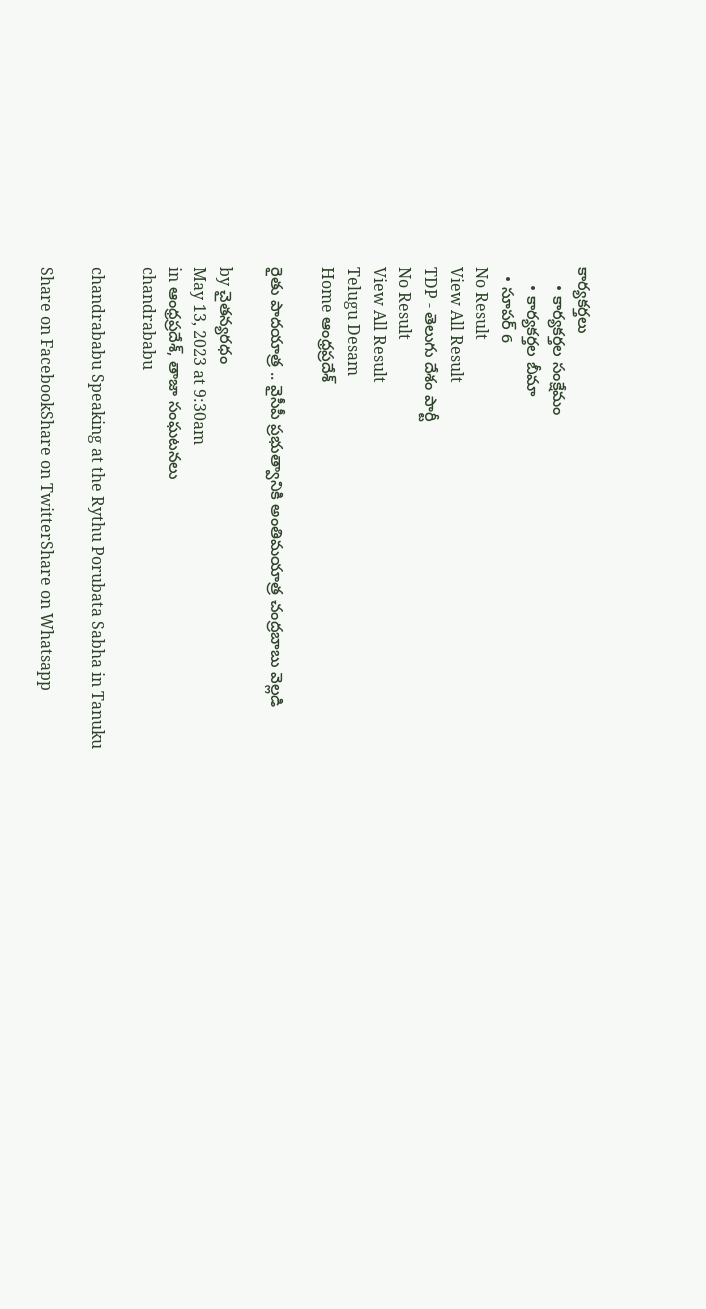కార్యకర్తలు
    • కార్యకర్తల సంక్షేమం
    • కార్యకర్తల బీమా
  • సూపర్ 6
No Result
View All Result
TDP - తెలుగు దేశం పార్టీ
No Result
View All Result
Telugu Desam
Home ఆంధ్రప్రదేశ్

రైతు పాదయాత్ర .. వైసీపీ ప్రభుత్వానికి అంతిమయాత్ర చంద్రబాబు వెల్లడి

by చైతన్యరధం
May 13, 2023 at 9:30am
in ఆంధ్రప్రదేశ్, తాజా సంఘటనలు
chandrababu

chandrababu Speaking at the Rythu Porubata Sabha in Tanuku

Share on FacebookShare on TwitterShare on Whatsapp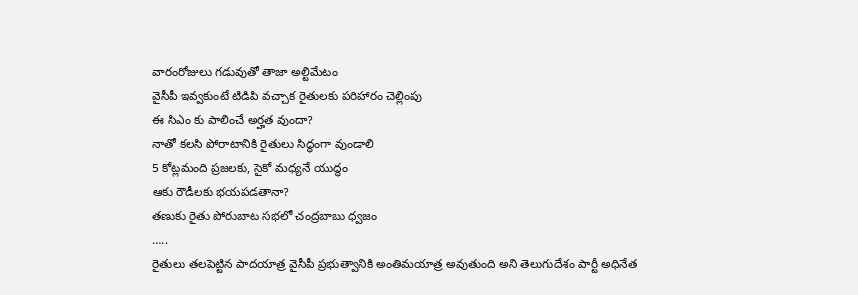వారంరోజులు గడువుతో తాజా అల్టిమేటం
వైసీపీ ఇవ్వకుంటే టిడిపి వచ్చాక రైతులకు పరిహారం చెల్లింపు
ఈ సిఎం కు పాలించే అర్హత వుందా?
నాతో కలసి పోరాటానికి రైతులు సిద్ధంగా వుండాలి
5 కోట్లమంది ప్రజలకు, సైకో మధ్యనే యుద్ధం
ఆకు రౌడీలకు భయపడతానా?
తణుకు రైతు పోరుబాట సభలో చంద్రబాబు ధ్వజం
…..
రైతులు తలపెట్టిన పాదయాత్ర వైసీపీ ప్రభుత్వానికి అంతిమయాత్ర అవుతుంది అని తెలుగుదేశం పార్టీ అధినేత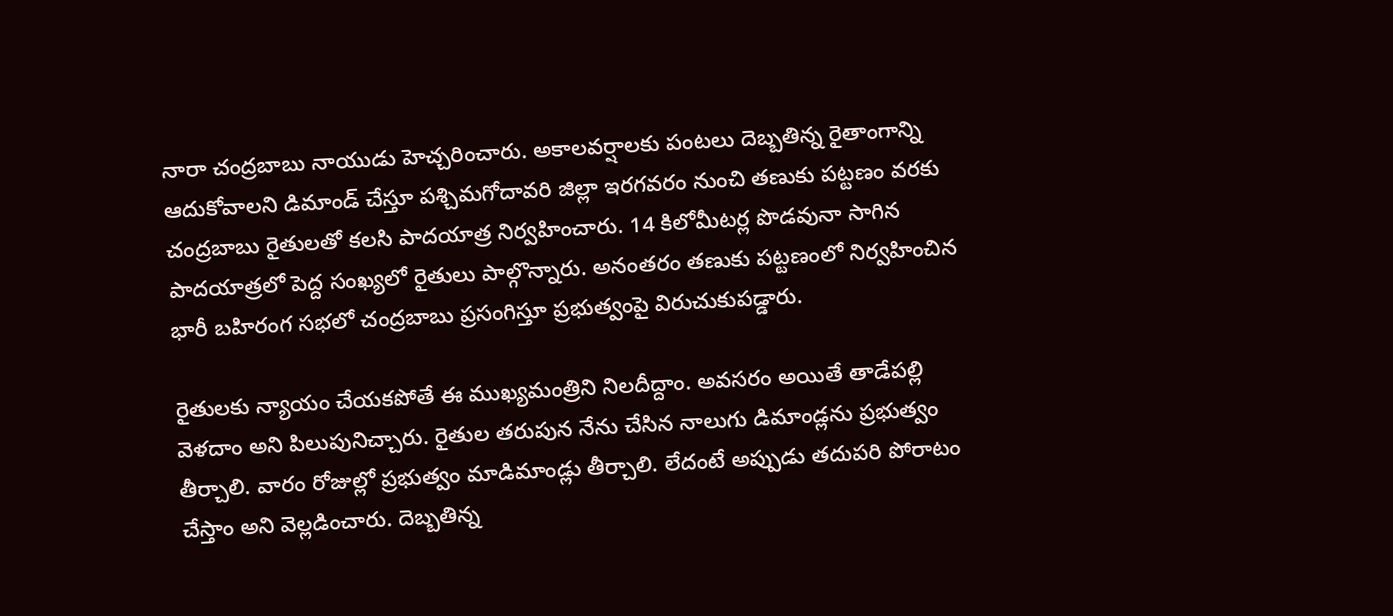నారా చంద్రబాబు నాయుడు హెచ్చరించారు. అకాలవర్షాలకు పంటలు దెబ్బతిన్న రైతాంగాన్ని ఆదుకోవాలని డిమాండ్ చేస్తూ పశ్చిమగోదావరి జిల్లా ఇరగవరం నుంచి తణుకు పట్టణం వరకు చంద్రబాబు రైతులతో కలసి పాదయాత్ర నిర్వహించారు. 14 కిలోమీటర్ల పొడవునా సాగిన పాదయాత్రలో పెద్ద సంఖ్యలో రైతులు పాల్గొన్నారు. అనంతరం తణుకు పట్టణంలో నిర్వహించిన భారీ బహిరంగ సభలో చంద్రబాబు ప్రసంగిస్తూ ప్రభుత్వంపై విరుచుకుపడ్డారు.

రైతులకు న్యాయం చేయకపోతే ఈ ముఖ్యమంత్రిని నిలదీద్దాం. అవసరం అయితే తాడేపల్లి వెళదాం అని పిలుపునిచ్చారు. రైతుల తరుపున నేను చేసిన నాలుగు డిమాండ్లను ప్రభుత్వం తీర్చాలి. వారం రోజుల్లో ప్రభుత్వం మాడిమాండ్లు తీర్చాలి. లేదంటే అప్పుడు తదుపరి పోరాటం చేస్తాం అని వెల్లడించారు. దెబ్బతిన్న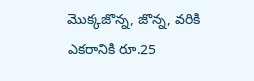మొక్కజొన్న, జొన్న, వరికి ఎకరానికి రూ.25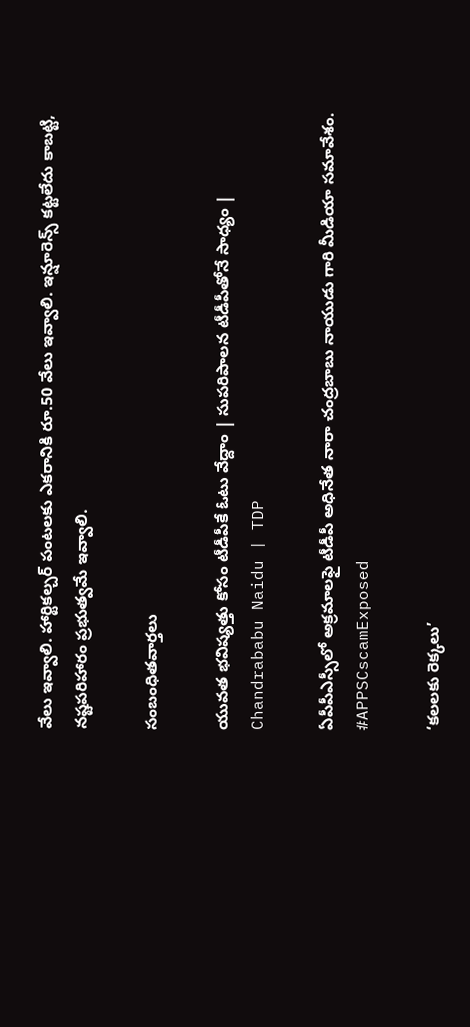వేలు ఇవ్వాలి. హార్టికల్చర్ పంటలకు ఎకరానికి రూ.50 వేలు ఇవ్వాలి. ఇన్షూరెన్స్ కట్టలేదు కాబట్టి, నష్టపరిహారం ప్రభుత్వమే ఇవ్వాలి.

సంబంధితవార్తలు

యువత భవిష్యత్తు కోసం టీడీపీకే ఓటు వేద్దాం | సుపరిపాలన టీడీపీతోనే సాధ్యం | Chandrababu Naidu | TDP

ఏపీపీఎస్సీలో అక్రమాలఫై టీడీపీ అధినేత నారా చంద్రబాబు నాయుడు గారి మీడియా సమావేశం. #APPSCscamExposed

‘కలలకు రెక్కలు’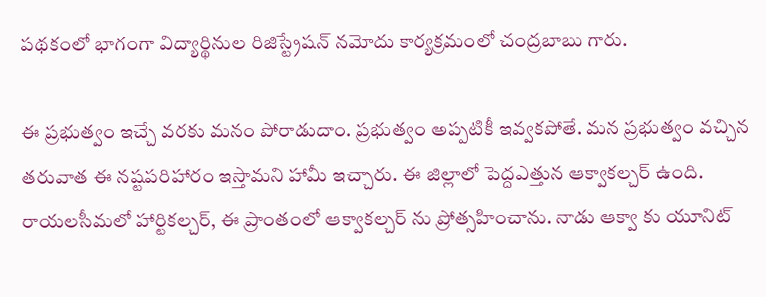పథకంలో భాగంగా విద్యార్థినుల రిజిస్ట్రేషన్ నమోదు కార్యక్రమంలో చంద్రబాబు గారు.

ఈ ప్రభుత్వం ఇచ్చే వరకు మనం పోరాడుదాం. ప్రభుత్వం అప్పటికీ ఇవ్వకపోతే. మన ప్రభుత్వం వచ్చిన తరువాత ఈ నష్టపరిహారం ఇస్తామని హామీ ఇచ్చారు. ఈ జిల్లాలో పెద్దఎత్తున ఆక్వాకల్చర్ ఉంది. రాయలసీమలో హార్టికల్చర్, ఈ ప్రాంతంలో ఆక్వాకల్చర్ ను ప్రోత్సహించాను. నాడు ఆక్వా కు యూనిట్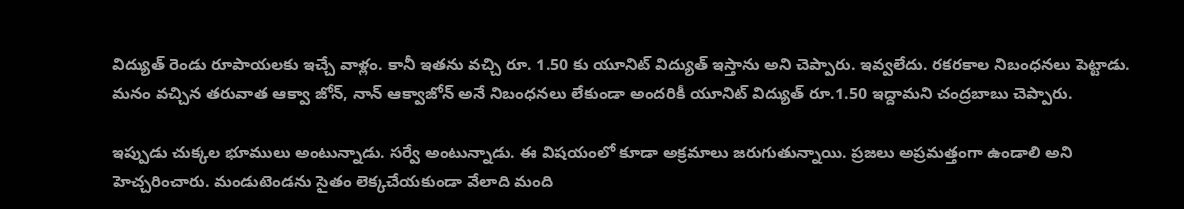విద్యుత్ రెండు రూపాయలకు ఇచ్చే వాళ్లం. కానీ ఇతను వచ్చి రూ. 1.50 కు యూనిట్ విద్యుత్ ఇస్తాను అని చెప్పారు. ఇవ్వలేదు. రకరకాల నిబంధనలు పెట్టాడు. మనం వచ్చిన తరువాత ఆక్వా జోన్, నాన్ ఆక్వాజోన్ అనే నిబంధనలు లేకుండా అందరికీ యూనిట్ విద్యుత్ రూ.1.50 ఇద్దామని చంద్రబాబు చెప్పారు.

ఇప్పుడు చుక్కల భూములు అంటున్నాడు. సర్వే అంటున్నాడు. ఈ విషయంలో కూడా అక్రమాలు జరుగుతున్నాయి. ప్రజలు అప్రమత్తంగా ఉండాలి అని హెచ్చరించారు. మండుటెండను సైతం లెక్కచేయకుండా వేలాది మంది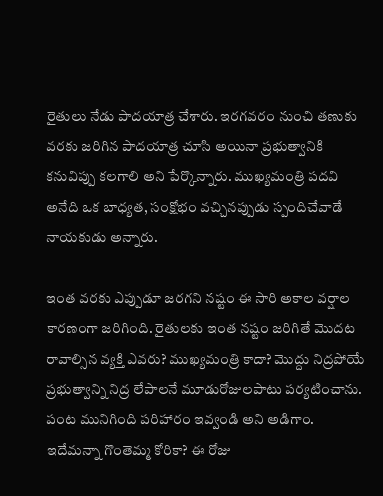రైతులు నేడు పాదయాత్ర చేశారు. ఇరగవరం నుంచి తణుకు వరకు జరిగిన పాదయాత్ర చూసి అయినా ప్రభుత్వానికి కనువిప్పు కలగాలి అని పేర్కొన్నారు. ముఖ్యమంత్రి పదవి అనేది ఒక బాధ్యత, సంక్షోభం వచ్చినప్పుడు స్పందిచేవాడే నాయకుడు అన్నారు.

ఇంత వరకు ఎప్పుడూ జరగని నష్టం ఈ సారి అకాల వర్షాల కారణంగా జరిగింది. రైతులకు ఇంత నష్టం జరిగితే మొదట రావాల్సిన వ్యక్తి ఎవరు? ముఖ్యమంత్రి కాదా? మొద్దు నిద్రపోయే ప్రభుత్వాన్ని నిద్ర లేపాలనే మూడురోజులపాటు పర్యటించాను. పంట మునిగింది పరిహారం ఇవ్వండి అని అడిగాం. ఇదేమన్నా గొంతెమ్మ కోరికా? ఈ రోజు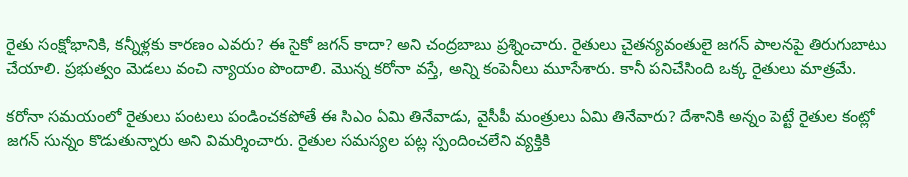రైతు సంక్షోభానికి, కన్నీళ్లకు కారణం ఎవరు? ఈ సైకో జగన్ కాదా? అని చంద్రబాబు ప్రశ్నించారు. రైతులు చైతన్యవంతులై జగన్ పాలనపై తిరుగుబాటు చేయాలి. ప్రభుత్వం మెడలు వంచి న్యాయం పొందాలి. మొన్న కరోనా వస్తే, అన్ని కంపెనీలు మూసేశారు. కానీ పనిచేసింది ఒక్క రైతులు మాత్రమే.

కరోనా సమయంలో రైతులు పంటలు పండించకపోతే ఈ సిఎం ఏమి తినేవాడు, వైసీపీ మంత్రులు ఏమి తినేవారు? దేశానికి అన్నం పెట్టే రైతుల కంట్లో జగన్ సున్నం కొడుతున్నారు అని విమర్శించారు. రైతుల సమస్యల పట్ల స్పందించలేని వ్యక్తికి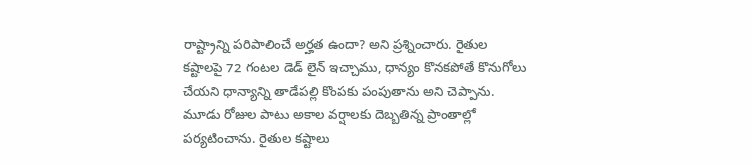రాష్ట్రాన్ని పరిపాలించే అర్హత ఉందా? అని ప్రశ్నించారు. రైతుల కష్టాలపై 72 గంటల డెడ్ లైన్ ఇచ్చాము, ధాన్యం కొనకపోతే కొనుగోలు చేయని ధాన్యాన్ని తాడేపల్లి కొంపకు పంపుతాను అని చెప్పాను. మూడు రోజుల పాటు అకాల వర్షాలకు దెబ్బతిన్న ప్రాంతాల్లో పర్యటించాను. రైతుల కష్టాలు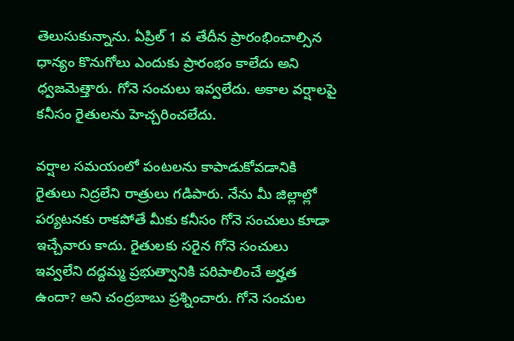తెలుసుకున్నాను. ఏప్రిల్ 1 వ తేదీన ప్రారంభించాల్సిన ధాన్యం కొనుగోలు ఎందుకు ప్రారంభం కాలేదు అని ధ్వజమెత్తారు. గోనె సంచులు ఇవ్వలేదు. అకాల వర్షాలపై కనీసం రైతులను హెచ్చరించలేదు.

వర్షాల సమయంలో పంటలను కాపాడుకోవడానికి రైతులు నిద్రలేని రాత్రులు గడిపారు. నేను మీ జిల్లాల్లో పర్యటనకు రాకపోతే మీకు కనీసం గోనె సంచులు కూడా ఇచ్చేవారు కాదు. రైతులకు సరైన గోనె సంచులు ఇవ్వలేని దద్దమ్మ ప్రభుత్వానికి పరిపాలించే అర్హత ఉందా? అని చంద్రబాబు ప్రశ్నించారు. గోనె సంచుల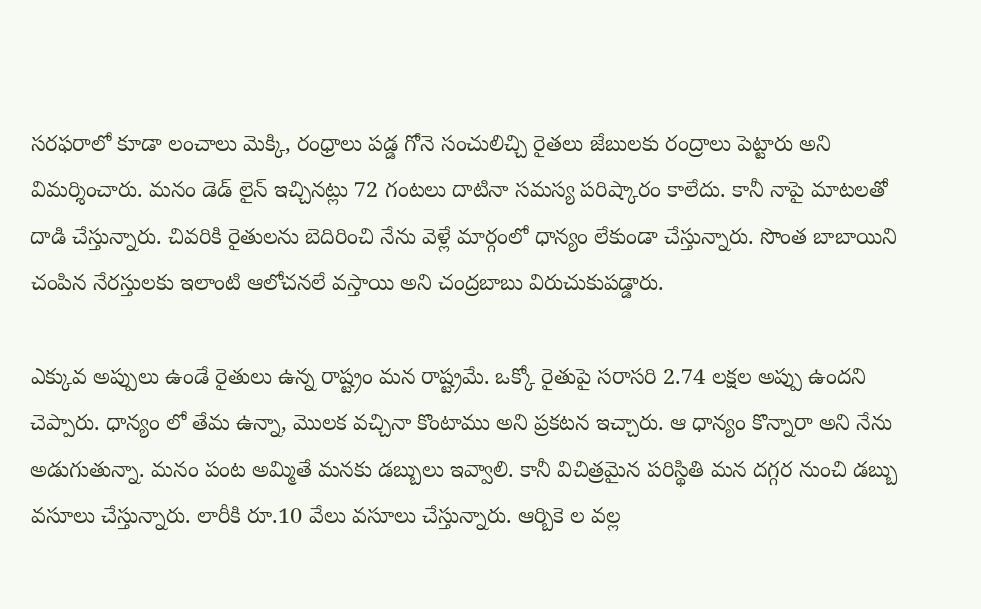సరఫరాలో కూడా లంచాలు మెక్కి, రంధ్రాలు పడ్డ గోనె సంచులిచ్చి రైతలు జేబులకు రంద్రాలు పెట్టారు అని విమర్శించారు. మనం డెడ్ లైన్ ఇచ్చినట్లు 72 గంటలు దాటినా సమస్య పరిష్కారం కాలేదు. కానీ నాపై మాటలతో దాడి చేస్తున్నారు. చివరికి రైతులను బెదిరించి నేను వెళ్లే మార్గంలో ధాన్యం లేకుండా చేస్తున్నారు. సొంత బాబాయిని చంపిన నేరస్తులకు ఇలాంటి ఆలోచనలే వస్తాయి అని చంద్రబాబు విరుచుకుపడ్డారు.

ఎక్కువ అప్పులు ఉండే రైతులు ఉన్న రాష్ట్రం మన రాష్ట్రమే. ఒక్కో రైతుపై సరాసరి 2.74 లక్షల అప్పు ఉందని చెప్పారు. ధాన్యం లో తేమ ఉన్నా, మొలక వచ్చినా కొంటాము అని ప్రకటన ఇచ్చారు. ఆ ధాన్యం కొన్నారా అని నేను అడుగుతున్నా. మనం పంట అమ్మితే మనకు డబ్బులు ఇవ్వాలి. కానీ విచిత్రమైన పరిస్థితి మన దగ్గర నుంచి డబ్బు వసూలు చేస్తున్నారు. లారీకి రూ.10 వేలు వసూలు చేస్తున్నారు. ఆర్బికె ల వల్ల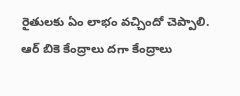రైతులకు ఏం లాభం వచ్చిందో చెప్పాలి. ఆర్ బికె కేంద్రాలు దగా కేంద్రాలు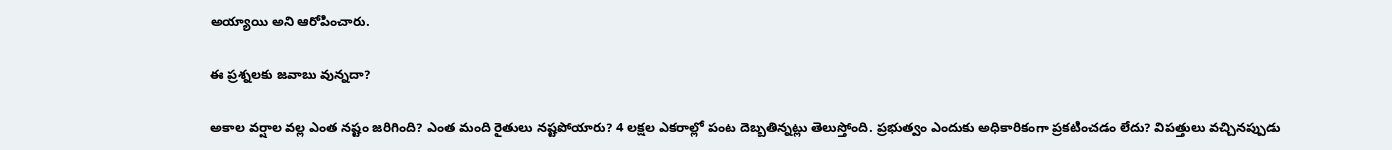అయ్యాయి అని ఆరోపించారు.

ఈ ప్రశ్నలకు జవాబు వున్నదా?

అకాల వర్షాల వల్ల ఎంత నష్టం జరిగింది? ఎంత మంది రైతులు నష్టపోయారు? 4 లక్షల ఎకరాల్లో పంట దెబ్బతిన్నట్లు తెలుస్తోంది. ప్రభుత్వం ఎందుకు అధికారికంగా ప్రకటించడం లేదు? విపత్తులు వచ్చినప్పుడు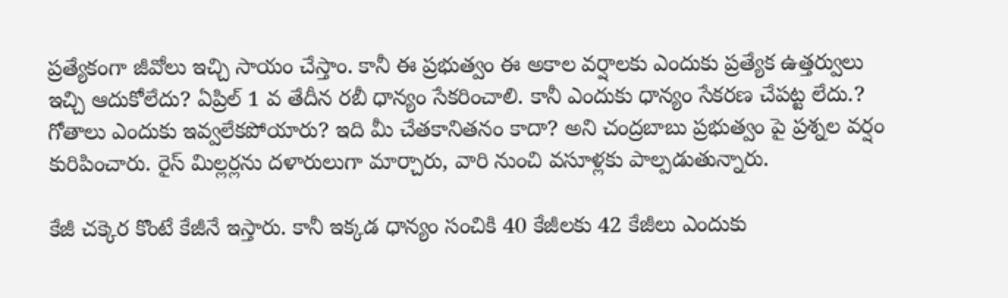ప్రత్యేకంగా జీవోలు ఇచ్చి సాయం చేస్తాం. కానీ ఈ ప్రభుత్వం ఈ అకాల వర్షాలకు ఎందుకు ప్రత్యేక ఉత్తర్వులు ఇచ్చి ఆదుకోలేదు? ఏప్రిల్ 1 వ తేదీన రబీ ధాన్యం సేకరించాలి. కానీ ఎందుకు ధాన్యం సేకరణ చేపట్ట లేదు.? గోతాలు ఎందుకు ఇవ్వలేకపోయారు? ఇది మీ చేతకానితనం కాదా? అని చంద్రబాబు ప్రభుత్వం పై ప్రశ్నల వర్షం కురిపించారు. రైస్ మిల్లర్లను దళారులుగా మార్చారు, వారి నుంచి వసూళ్లకు పాల్పడుతున్నారు.

కేజీ చక్కెర కొంటే కేజీనే ఇస్తారు. కానీ ఇక్కడ ధాన్యం సంచికి 40 కేజీలకు 42 కేజీలు ఎందుకు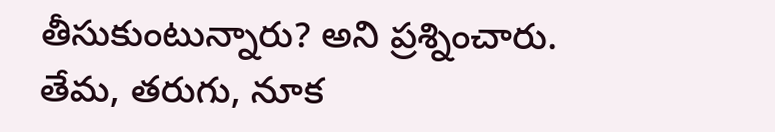తీసుకుంటున్నారు? అని ప్రశ్నించారు. తేమ, తరుగు, నూక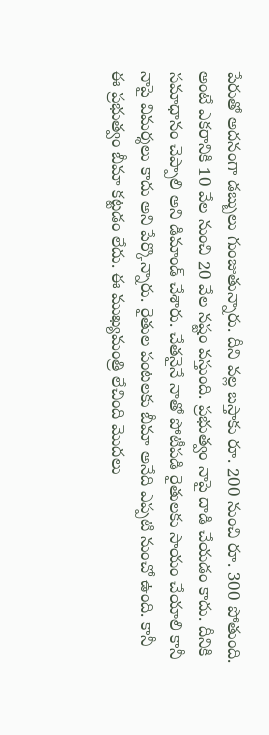పేరుతో అదనంగా డబ్బులు గుంజుతున్నారు. దీని వల్ల బస్తాకు రూ. 200 నుంచి రూ. 300 పోతుంది. అంటే ఎకరానికి 10 వేల నుంచి 20 వేల నష్టం వస్తుంది. ప్రభుత్వం నాపై దాడి చేయడం కాదు. దీనికి సమాధానం చెప్పాలి అని డిమాండ్ చేశారు. చేతనైనే నాతో పోటీపడి రైతులకు సాయం చేయాలి కానీ నాపై విమర్శలు కాదు అని పేర్కొన్నారు. రైతుల పంటలకు బీమా అనేది ఎప్పటి నుంచో ఉంది. కానీ ఈ ప్రభుత్వం బీమా కట్టడం లేదు. ఈ ముఖ్యమంత్రి లేచింది మొదలు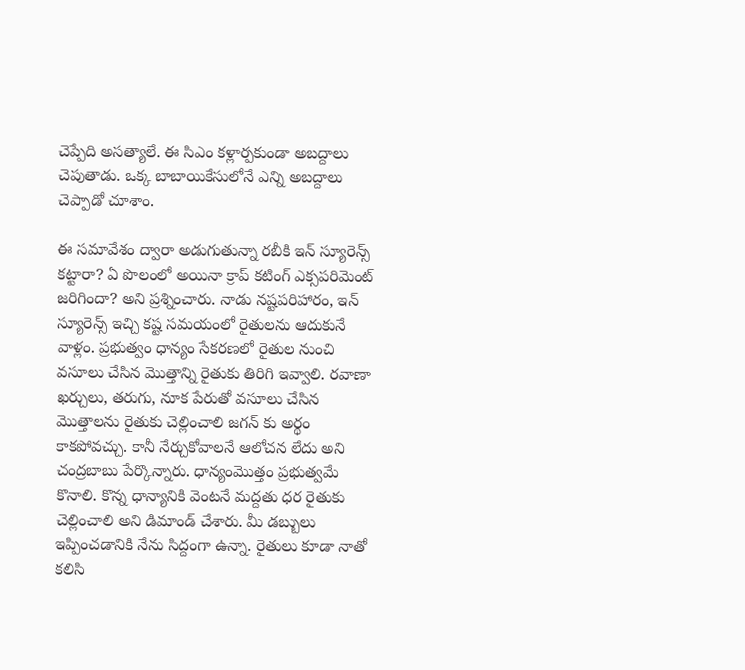చెప్పేది అసత్యాలే. ఈ సిఎం కళ్లార్పకుండా అబద్దాలు చెపుతాడు. ఒక్క బాబాయికేసులోనే ఎన్ని అబద్దాలు చెప్పాడో చూశాం.

ఈ సమావేశం ద్వారా అడుగుతున్నా రబీకి ఇన్ స్యూరెన్స్ కట్టారా? ఏ పొలంలో అయినా క్రాప్ కటింగ్ ఎక్సపరిమెంట్ జరిగిందా? అని ప్రశ్నించారు. నాడు నష్టపరిహారం, ఇన్ స్యూరెన్స్ ఇచ్చి కష్ట సమయంలో రైతులను ఆదుకునే వాళ్లం. ప్రభుత్వం ధాన్యం సేకరణలో రైతుల నుంచి వసూలు చేసిన మొత్తాన్ని రైతుకు తిరిగి ఇవ్వాలి. రవాణా ఖర్చులు, తరుగు, నూక పేరుతో వసూలు చేసిన మొత్తాలను రైతుకు చెల్లించాలి జగన్ కు అర్థం కాకపోవచ్చు. కానీ నేర్చుకోవాలనే ఆలోచన లేదు అని చంద్రబాబు పేర్కొన్నారు. ధాన్యంమొత్తం ప్రభుత్వమే కొనాలి. కొన్న ధాన్యానికి వెంటనే మద్దతు ధర రైతుకు చెల్లించాలి అని డిమాండ్ చేశారు. మీ డబ్బులు ఇప్పించడానికి నేను సిద్దంగా ఉన్నా. రైతులు కూడా నాతో కలిసి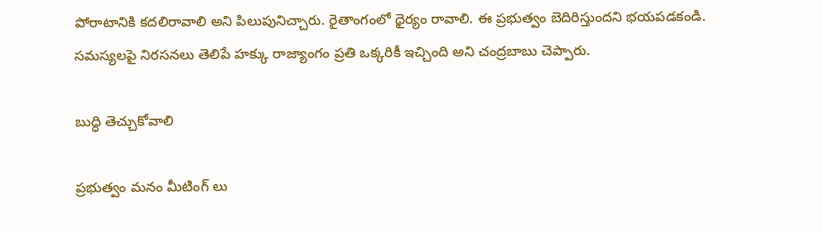పోరాటానికి కదలిరావాలి అని పిలుపునిచ్చారు. రైతాంగంలో ధైర్యం రావాలి. ఈ ప్రభుత్వం బెదిరిస్తుందని భయపడకండి. సమస్యలపై నిరసనలు తెలిపే హక్కు రాజ్యాంగం ప్రతి ఒక్కరికీ ఇచ్చింది అని చంద్రబాబు చెప్పారు.

బుద్ధి తెచ్చుకోవాలి

ప్రభుత్వం మనం మీటింగ్ లు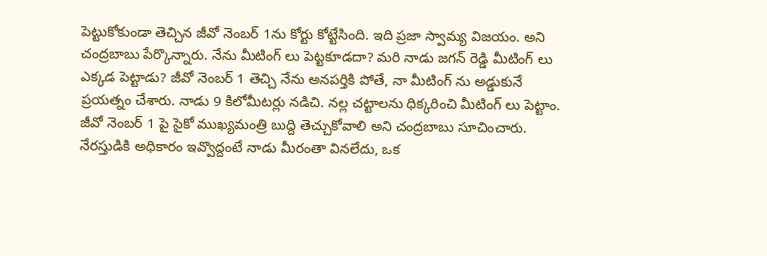పెట్టుకోకుండా తెచ్చిన జీవో నెంబర్ 1ను కోర్టు కోట్టేసింది. ఇది ప్రజా స్వామ్య విజయం. అని చంద్రబాబు పేర్కొన్నారు. నేను మీటింగ్ లు పెట్టకూడదా? మరి నాడు జగన్ రెడ్డి మీటింగ్ లు ఎక్కడ పెట్టాడు? జీవో నెంబర్ 1 తెచ్చి నేను అనపర్తికి పోతే, నా మీటింగ్ ను అడ్డుకునే ప్రయత్నం చేశారు. నాడు 9 కిలోమీటర్లు నడిచి. నల్ల చట్టాలను ధిక్కరించి మీటింగ్ లు పెట్టాం. జీవో నెంబర్ 1 పై సైకో ముఖ్యమంత్రి బుద్ది తెచ్చుకోవాలి అని చంద్రబాబు సూచించారు. నేరస్తుడికి అధికారం ఇవ్వొద్దంటే నాడు మీరంతా వినలేదు, ఒక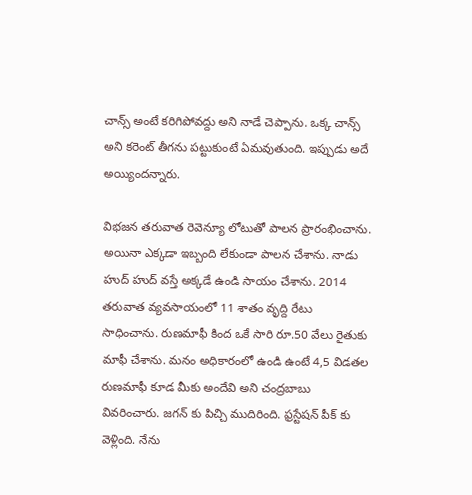చాన్స్ అంటే కరిగిపోవద్దు అని నాడే చెప్పాను. ఒక్క చాన్స్ అని కరెంట్ తీగను పట్టుకుంటే ఏమవుతుంది. ఇప్పుడు అదే అయ్యిందన్నారు.

విభజన తరువాత రెవెన్యూ లోటుతో పాలన ప్రారంభించాను. అయినా ఎక్కడా ఇబ్బంది లేకుండా పాలన చేశాను. నాడు హుద్ హుద్ వస్తే అక్కడే ఉండి సాయం చేశాను. 2014 తరువాత వ్యవసాయంలో 11 శాతం వృద్ది రేటు సాధించాను. రుణమాఫీ కింద ఒకే సారి రూ.50 వేలు రైతుకు మాఫీ చేశాను. మనం అధికారంలో ఉండి ఉంటే 4,5 విడతల రుణమాఫీ కూడ మీకు అందేవి అని చంద్రబాబు వివరించారు. జగన్ కు పిచ్చి ముదిరింది. ఫ్రస్టేషన్ పీక్ కు వెళ్లింది. నేను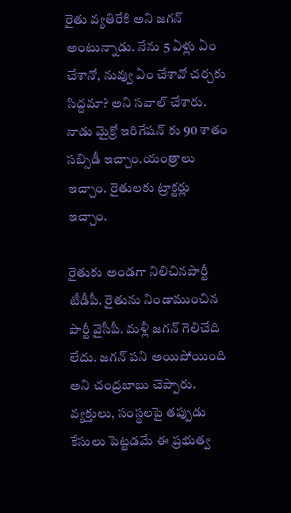రైతు వ్యతిరేకి అని జగన్ అంటున్నాడు. నేను 5 ఏళ్లు ఏం చేశానో, నువ్వు ఏం చేశావో చర్చకు సిద్దమా? అని సవాల్ చేశారు. నాడు మైక్రో ఇరిగేషన్ కు 90 శాతం సబ్సిడీ ఇచ్చాం.యంత్రాలు ఇచ్చాం. రైతులకు ట్రాక్టర్లు ఇచ్చాం.

రైతుకు అండగా నిలిచినపార్టీ టీడీపీ. రైతును నిండాముంచిన పార్టీ వైసీపీ. మళ్లీ జగన్ గెలిచేది లేదు. జగన్ పని అయిపోయింది అని చంద్రబాబు చెప్పారు. వ్యక్తులు, సంస్థలపై తప్పుడు కేసులు పెట్టడమే ఈ ప్రభుత్వ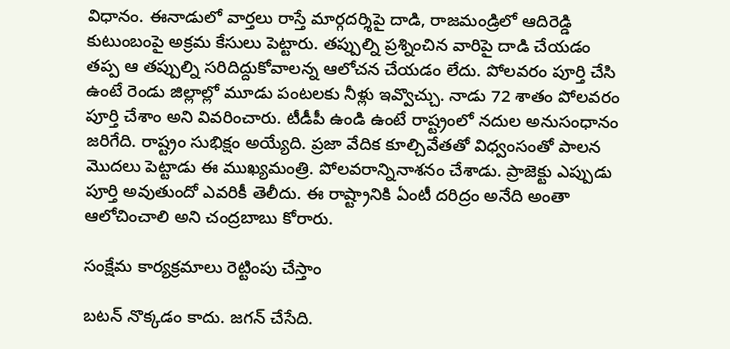విధానం. ఈనాడులో వార్తలు రాస్తే మార్గదర్శిపై దాడి, రాజమండ్రిలో ఆదిరెడ్డి కుటుంబంపై అక్రమ కేసులు పెట్టారు. తప్పుల్ని ప్రశ్నించిన వారిపై దాడి చేయడం తప్ప ఆ తప్పుల్ని సరిదిద్దుకోవాలన్న ఆలోచన చేయడం లేదు. పోలవరం పూర్తి చేసి ఉంటే రెండు జిల్లాల్లో మూడు పంటలకు నీళ్లు ఇవ్వొచ్చు. నాడు 72 శాతం పోలవరం పూర్తి చేశాం అని వివరించారు. టీడీపీ ఉండి ఉంటే రాష్ట్రంలో నదుల అనుసంధానం జరిగేది. రాష్ట్రం సుభిక్షం అయ్యేది. ప్రజా వేదిక కూల్చివేతతో విధ్వంసంతో పాలన మొదలు పెట్టాడు ఈ ముఖ్యమంత్రి. పోలవరాన్నినాశనం చేశాడు. ప్రాజెక్టు ఎప్పుడు పూర్తి అవుతుందో ఎవరికీ తెలీదు. ఈ రాష్ట్రానికి ఏంటీ దరిద్రం అనేది అంతా ఆలోచించాలి అని చంద్రబాబు కోరారు.

సంక్షేమ కార్యక్రమాలు రెట్టింపు చేస్తాం

బటన్ నొక్కడం కాదు. జగన్ చేసేది.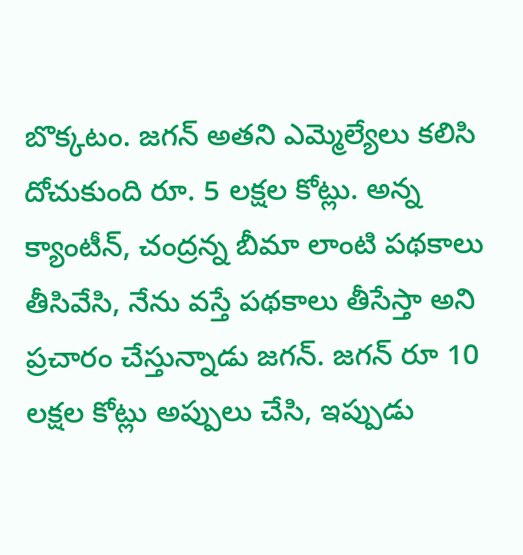బొక్కటం. జగన్ అతని ఎమ్మెల్యేలు కలిసి దోచుకుంది రూ. 5 లక్షల కోట్లు. అన్న క్యాంటీన్, చంద్రన్న బీమా లాంటి పథకాలు తీసివేసి, నేను వస్తే పథకాలు తీసేస్తా అని ప్రచారం చేస్తున్నాడు జగన్. జగన్ రూ 10 లక్షల కోట్లు అప్పులు చేసి, ఇప్పుడు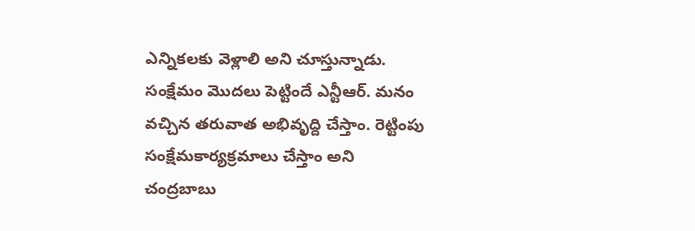ఎన్నికలకు వెళ్లాలి అని చూస్తున్నాడు. సంక్షేమం మొదలు పెట్టిందే ఎన్టీఆర్. మనం వచ్చిన తరువాత అభివృద్ది చేస్తాం. రెట్టింపు సంక్షేమకార్యక్రమాలు చేస్తాం అని చంద్రబాబు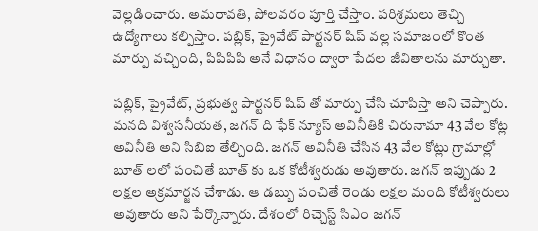వెల్లడించారు. అమరావతి, పోలవరం పూర్తి చేస్తాం. పరిశ్రమలు తెచ్చి ఉద్యోగాలు కల్పిస్తాం. పబ్లిక్, ప్రైవేట్ పార్టనర్ షిప్ వల్ల సమాజంలో కొంత మార్పు వచ్చింది, పిపిపిపి అనే విధానం ద్వారా పేదల జీవితాలను మార్చుతా.

పబ్లిక్, ప్రైవేట్, ప్రభుత్వ పార్టనర్ షిప్ తో మార్పు చేసి చూపిస్తా అని చెప్పారు. మనది విశ్వసనీయత, జగన్ ది ఫేక్ న్యూస్ అవినీతికి చిరునామా 43 వేల కోట్ల అవినీతి అని సిబిఐ తేల్చింది. జగన్ అవినీతి చేసిన 43 వేల కోట్లు గ్రామాల్లో బూత్ లలో పంచితే బూత్ కు ఒక కోటీశ్వరుడు అవుతారు. జగన్ ఇప్పుడు 2 లక్షల అక్రమార్జన చేశాడు. ఆ డబ్బు పంచితే రెండు లక్షల మంది కోటీశ్వరులు అవుతారు అని పేర్కొన్నారు. దేశంలో రిచ్చెస్ట్ సిఎం జగన్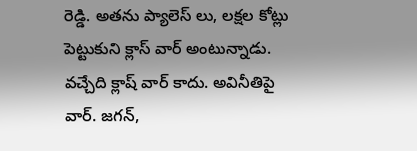రెడ్డి. అతను ప్యాలెస్ లు, లక్షల కోట్లు పెట్టుకుని క్లాస్ వార్ అంటున్నాడు. వచ్చేది క్లాష్ వార్ కాదు. అవినీతిపై వార్. జగన్,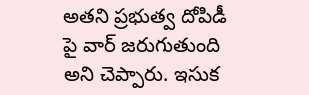అతని ప్రభుత్వ దోపిడీ పై వార్ జరుగుతుంది అని చెప్పారు. ఇసుక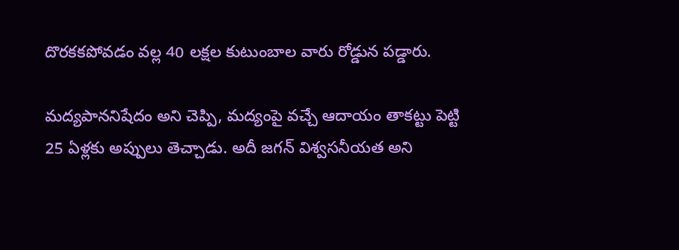దొరకకపోవడం వల్ల 40 లక్షల కుటుంబాల వారు రోడ్డున పడ్డారు.

మద్యపాననిషేదం అని చెప్పి, మద్యంపై వచ్చే ఆదాయం తాకట్టు పెట్టి 25 ఏళ్లకు అప్పులు తెచ్చాడు. అదీ జగన్ విశ్వసనీయత అని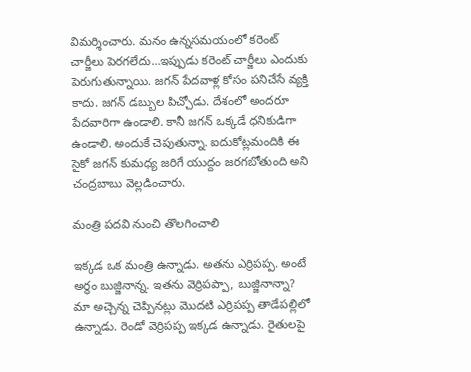విమర్శించారు. మనం ఉన్నసమయంలో కరెంట్ చార్జీలు పెరగలేదు…ఇప్పుడు కరెంట్ చార్జీలు ఎందుకు పెరుగుతున్నాయి. జగన్ పేదవాళ్ల కోసం పనిచేసే వ్యక్తి కాదు. జగన్ డబ్బుల పిచ్చోడు. దేశంలో అందరూ పేదవారిగా ఉండాలి. కానీ జగన్ ఒక్కడే ధనికుడిగా ఉండాలి. అందుకే చెపుతున్నా. ఐదుకోట్లమందికి ఈ సైకో జగన్ కుమధ్య జరిగే యుద్దం జరగబోతుంది అని చంద్రబాబు వెల్లడించారు.

మంత్రి పదవి నుంచి తొలగించాలి

ఇక్కడ ఒక మంత్రి ఉన్నాడు. అతను ఎర్రిపప్ప. అంటే అర్థం బుజ్జినాన్న. ఇతను వెర్రిపప్పా, బుజ్జినాన్నా? మా అచ్చెన్న చెప్పినట్లు మొదటి ఎర్రిపప్ప తాడేపల్లిలో ఉన్నాడు. రెండో వెర్రిపప్ప ఇక్కడ ఉన్నాడు. రైతులపై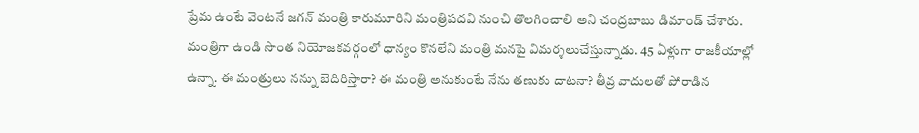ప్రేమ ఉంటే వెంటనే జగన్ మంత్రి కారుమూరిని మంత్రిపదవి నుంచి తొలగించాలి అని చంద్రబాబు డిమాండ్ చేశారు. మంత్రిగా ఉండి సొంత నియోజకవర్గంలో ధాన్యం కొనలేని మంత్రి మనపై విమర్శలుచేస్తున్నాడు. 45 ఏళ్లుగా రాజకీయాల్లో ఉన్నా. ఈ మంత్రులు నన్ను బెదిరిస్తారా? ఈ మంత్రి అనుకుంటే నేను తణుకు దాటనా? తీవ్ర వాదులతో పోరాడిన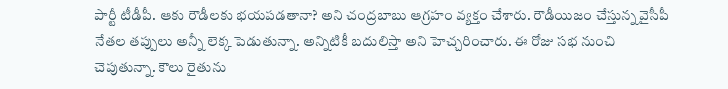పార్టీ టీడీపీ. ఆకు రౌడీలకు భయపడతానా? అని చంద్రబాబు ఆగ్రహం వ్యక్తం చేశారు. రౌడీయిజం చేస్తున్న వైసీపీ నేతల తప్పులు అన్నీ లెక్క పెడుతున్నా. అన్నిటికీ బదులిస్తా అని హెచ్చరించారు. ఈ రోజు సభ నుంచి చెపుతున్నా. కౌలు రైతును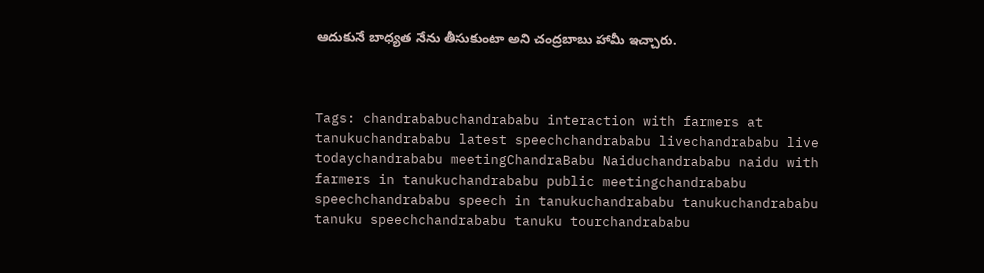ఆదుకునే బాధ్యత నేను తీసుకుంటా అని చంద్రబాబు హామీ ఇచ్చారు.



Tags: chandrababuchandrababu interaction with farmers at tanukuchandrababu latest speechchandrababu livechandrababu live todaychandrababu meetingChandraBabu Naiduchandrababu naidu with farmers in tanukuchandrababu public meetingchandrababu speechchandrababu speech in tanukuchandrababu tanukuchandrababu tanuku speechchandrababu tanuku tourchandrababu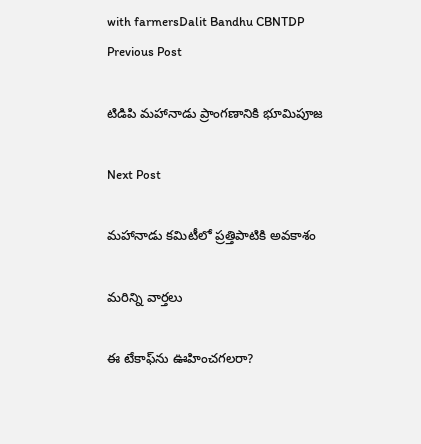with farmersDalit Bandhu CBNTDP
Previous Post

టిడిపి మహానాడు ప్రాంగణానికి భూమిపూజ

Next Post

మహానాడు కమిటీలో ప్రత్తిపాటికి అవకాశం

మరిన్ని వార్తలు

ఈ టేకాఫ్‌ను ఊహించగలరా?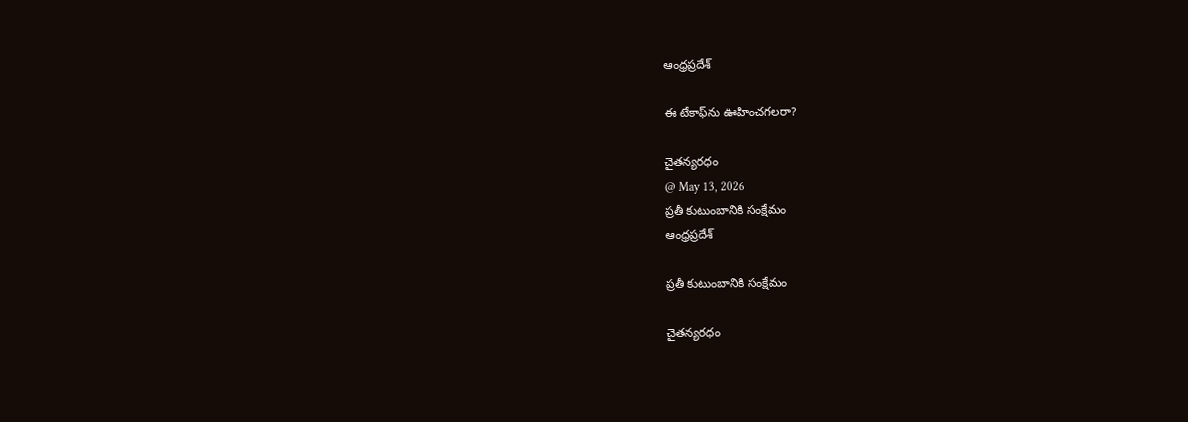ఆంధ్రప్రదేశ్

ఈ టేకాఫ్‌ను ఊహించగలరా?

చైతన్యరధం
@ May 13, 2026
ప్రతీ కుటుంబానికి సంక్షేమం
ఆంధ్రప్రదేశ్

ప్రతీ కుటుంబానికి సంక్షేమం

చైతన్యరధం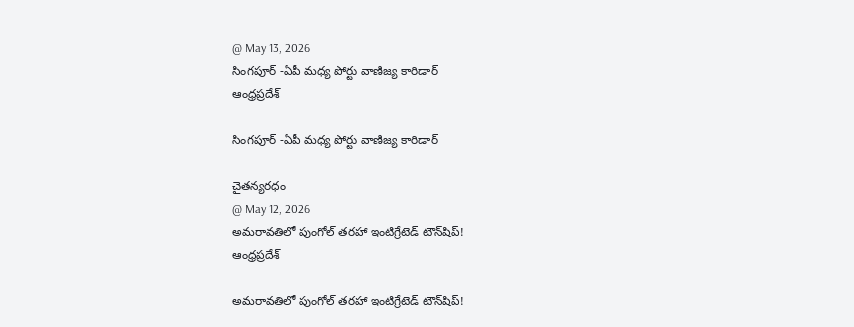@ May 13, 2026
సింగపూర్ -ఏపీ మధ్య పోర్టు వాణిజ్య కారిడార్
ఆంధ్రప్రదేశ్

సింగపూర్ -ఏపీ మధ్య పోర్టు వాణిజ్య కారిడార్

చైతన్యరధం
@ May 12, 2026
అమరావతిలో పుంగోల్ తరహా ఇంటిగ్రేటెడ్ టౌన్‌షిప్!
ఆంధ్రప్రదేశ్

అమరావతిలో పుంగోల్ తరహా ఇంటిగ్రేటెడ్ టౌన్‌షిప్!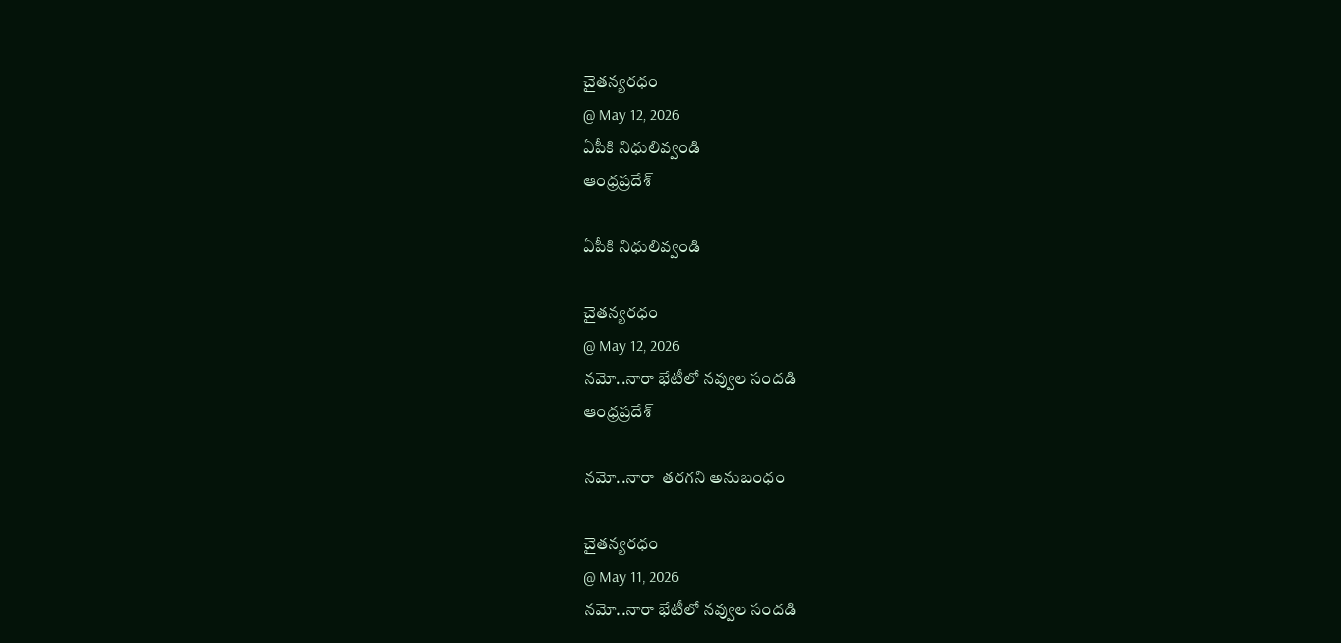చైతన్యరధం
@ May 12, 2026
ఏపీకి నిధులివ్వండి
ఆంధ్రప్రదేశ్

ఏపీకి నిధులివ్వండి

చైతన్యరధం
@ May 12, 2026
నమో..నారా భేటీలో నవ్వుల సందడి
ఆంధ్రప్రదేశ్

నమో..నారా  తరగని అనుబంధం

చైతన్యరధం
@ May 11, 2026
నమో..నారా భేటీలో నవ్వుల సందడి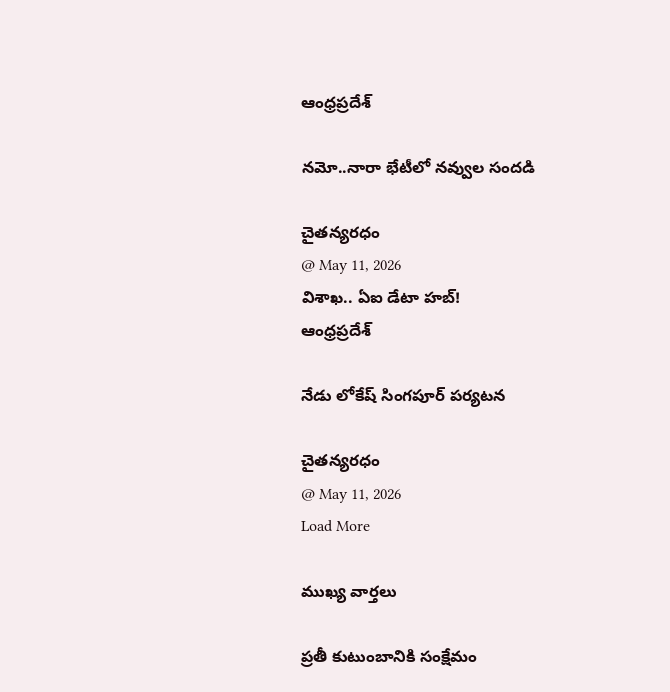ఆంధ్రప్రదేశ్

నమో..నారా భేటీలో నవ్వుల సందడి

చైతన్యరధం
@ May 11, 2026
విశాఖ.. ఏఐ డేటా హబ్!
ఆంధ్రప్రదేశ్

నేడు లోకేష్ సింగపూర్ పర్యటన

చైతన్యరధం
@ May 11, 2026
Load More

ముఖ్య వార్తలు

ప్రతీ కుటుంబానికి సంక్షేమం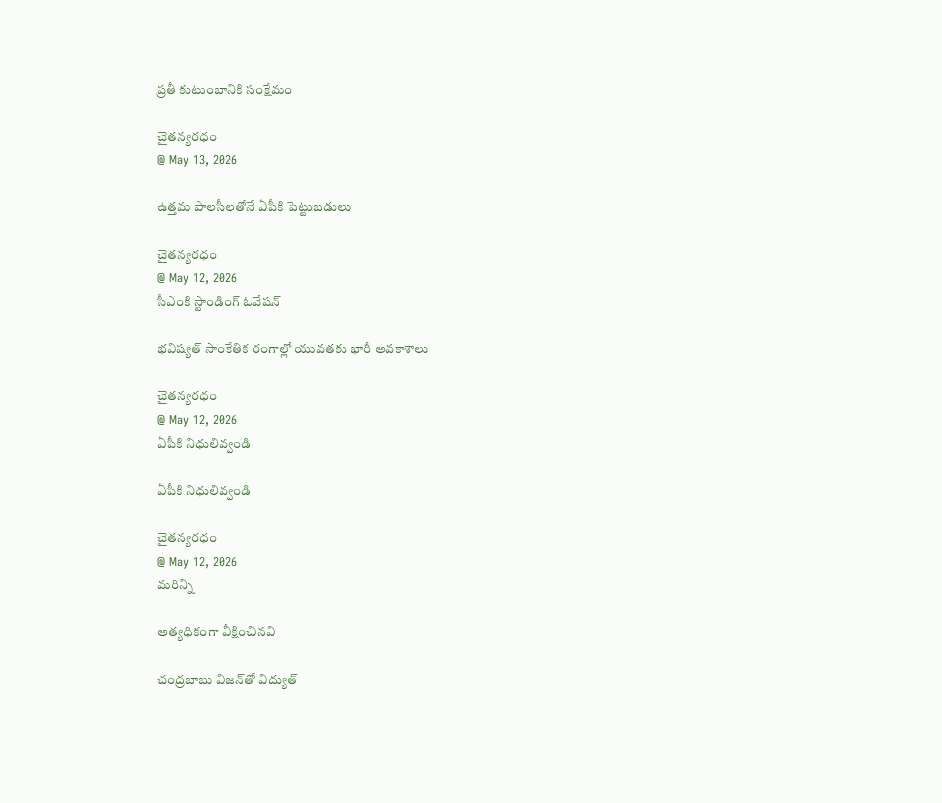ప్రతీ కుటుంబానికి సంక్షేమం

చైతన్యరధం
@ May 13, 2026

ఉత్తమ పాలసీలతోనే ఏపీకి పెట్టుబడులు

చైతన్యరధం
@ May 12, 2026
సీఎంకి స్టాండింగ్ ఓవేషన్

భవిష్యత్ సాంకేతిక రంగాల్లో యువతకు భారీ అవకాశాలు

చైతన్యరధం
@ May 12, 2026
ఏపీకి నిధులివ్వండి

ఏపీకి నిధులివ్వండి

చైతన్యరధం
@ May 12, 2026
మరిన్ని

అత్యధికంగా వీక్షించినవి

చంద్రబాబు విజన్‌తో విద్యుత్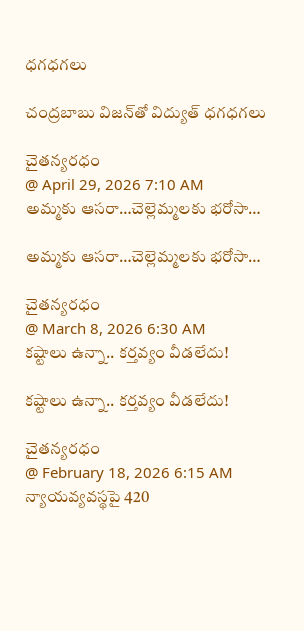ధగధగలు

చంద్రబాబు విజన్‌తో విద్యుత్ ధగధగలు

చైతన్యరధం
@ April 29, 2026 7:10 AM
అమ్మకు ఆసరా…చెల్లెమ్మలకు భరోసా…

అమ్మకు ఆసరా…చెల్లెమ్మలకు భరోసా…

చైతన్యరధం
@ March 8, 2026 6:30 AM
కష్టాలు ఉన్నా.. కర్తవ్యం వీడలేదు!

కష్టాలు ఉన్నా.. కర్తవ్యం వీడలేదు!

చైతన్యరధం
@ February 18, 2026 6:15 AM
న్యాయవ్యవస్థపై 420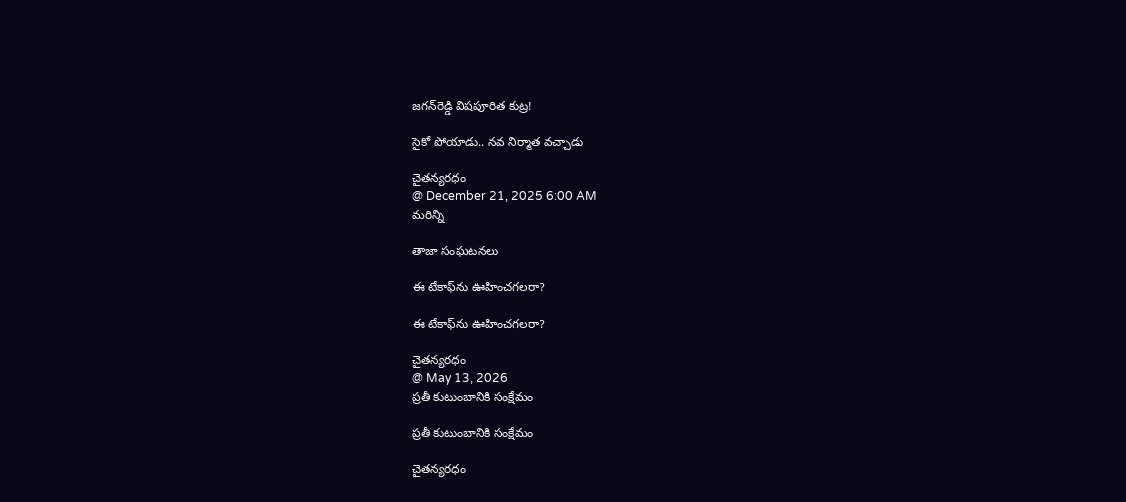జగన్‌రెడ్డి విషపూరిత కుట్ర!

సైకో పోయాడు.. నవ నిర్మాత వచ్చాడు

చైతన్యరధం
@ December 21, 2025 6:00 AM
మరిన్ని

తాజా సంఘటనలు

ఈ టేకాఫ్‌ను ఊహించగలరా?

ఈ టేకాఫ్‌ను ఊహించగలరా?

చైతన్యరధం
@ May 13, 2026
ప్రతీ కుటుంబానికి సంక్షేమం

ప్రతీ కుటుంబానికి సంక్షేమం

చైతన్యరధం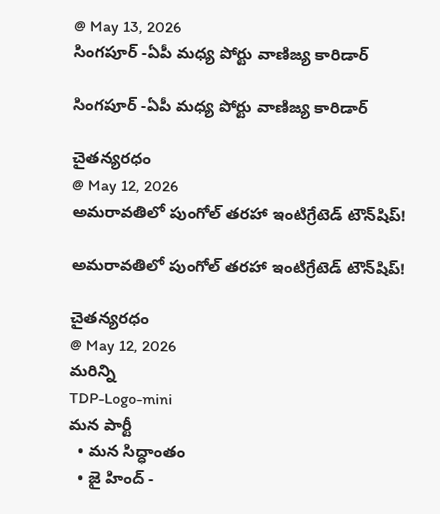@ May 13, 2026
సింగపూర్ -ఏపీ మధ్య పోర్టు వాణిజ్య కారిడార్

సింగపూర్ -ఏపీ మధ్య పోర్టు వాణిజ్య కారిడార్

చైతన్యరధం
@ May 12, 2026
అమరావతిలో పుంగోల్ తరహా ఇంటిగ్రేటెడ్ టౌన్‌షిప్!

అమరావతిలో పుంగోల్ తరహా ఇంటిగ్రేటెడ్ టౌన్‌షిప్!

చైతన్యరధం
@ May 12, 2026
మరిన్ని
TDP-Logo-mini
మన పార్టీ
  • మన సిద్ధాంతం
  • జై హింద్ -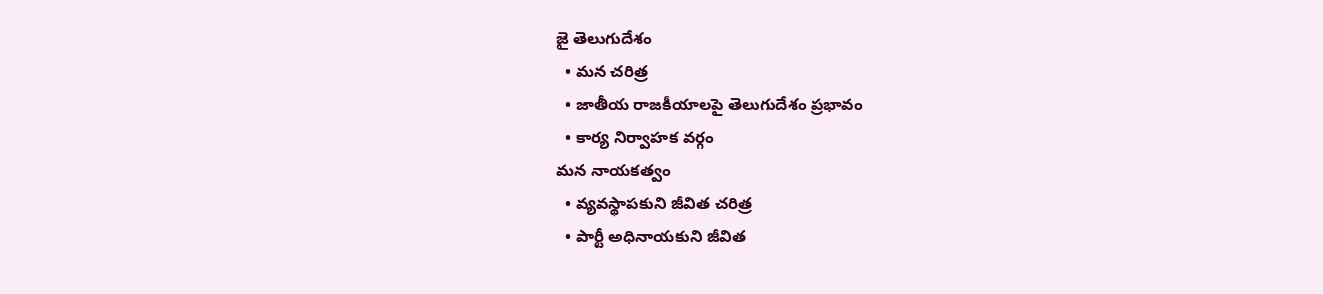జై తెలుగుదేశం
  • మన చరిత్ర
  • జాతీయ రాజకీయాలపై తెలుగుదేశం ప్రభావం
  • కార్య నిర్వాహక వర్గం
మన నాయకత్వం
  • వ్యవస్థాపకుని జీవిత చరిత్ర
  • పార్టీ అధినాయకుని జీవిత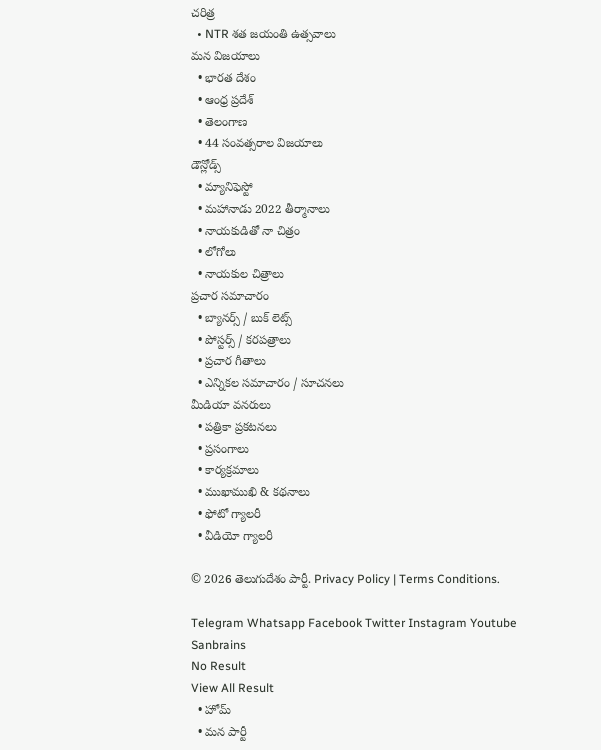చరిత్ర
  • NTR శత జయంతి ఉత్సవాలు
మన విజయాలు
  • భారత దేశం
  • ఆంధ్ర ప్రదేశ్
  • తెలంగాణ
  • 44 సంవత్సరాల విజయాలు
డౌన్లోడ్స్
  • మ్యానిఫెస్టో
  • మహానాడు 2022 తీర్మానాలు
  • నాయకుడితో నా చిత్రం
  • లోగోలు
  • నాయకుల చిత్రాలు
ప్రచార సమాచారం
  • బ్యానర్స్ / బుక్ లెట్స్
  • పోస్టర్స్ / కరపత్రాలు
  • ప్రచార గీతాలు
  • ఎన్నికల సమాచారం / సూచనలు
మీడియా వనరులు
  • పత్రికా ప్రకటనలు
  • ప్రసంగాలు
  • కార్యక్రమాలు
  • ముఖాముఖి & కథనాలు
  • ఫోటో గ్యాలరీ
  • వీడియో గ్యాలరీ

© 2026 తెలుగుదేశం పార్టీ. Privacy Policy | Terms Conditions.

Telegram Whatsapp Facebook Twitter Instagram Youtube
Sanbrains
No Result
View All Result
  • హోమ్
  • మన పార్టీ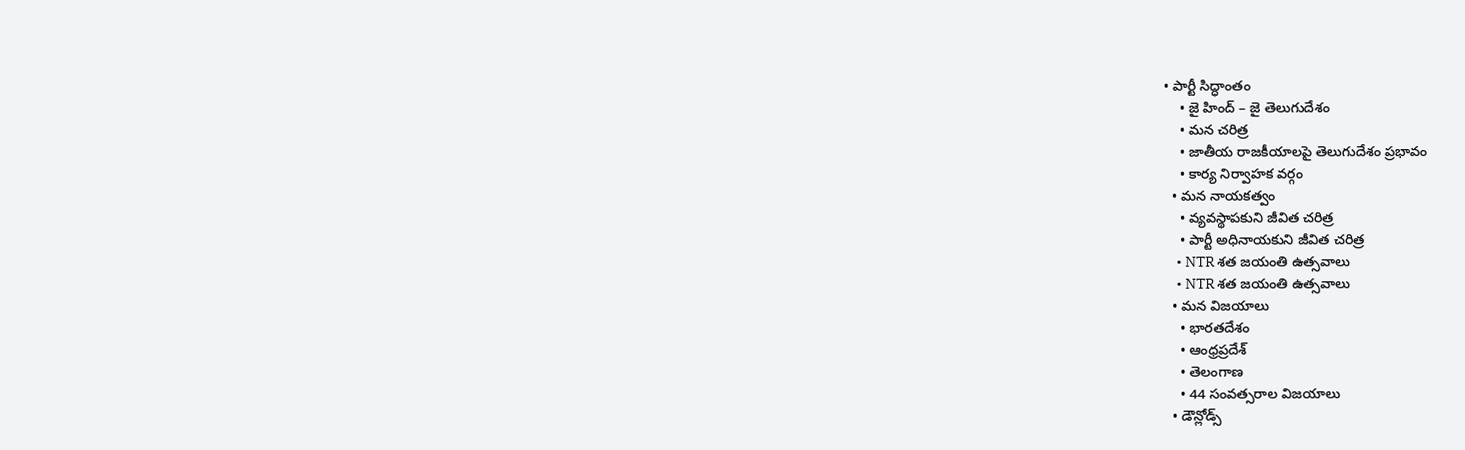• పార్టీ సిద్ధాంతం
    • జై హింద్ – జై తెలుగుదేశం
    • మన చరిత్ర
    • జాతీయ రాజకీయాలపై తెలుగుదేశం ప్రభావం
    • కార్య నిర్వాహక వర్గం
  • మన నాయకత్వం
    • వ్యవస్థాపకుని జీవిత చరిత్ర
    • పార్టీ అధినాయకుని జీవిత చరిత్ర
    • NTR శత జయంతి ఉత్సవాలు
    • NTR శత జయంతి ఉత్సవాలు
  • మన విజయాలు
    • భారతదేశం
    • ఆంధ్రప్రదేశ్
    • తెలంగాణ
    • 44 సంవత్సరాల విజయాలు
  • డౌన్లోడ్స్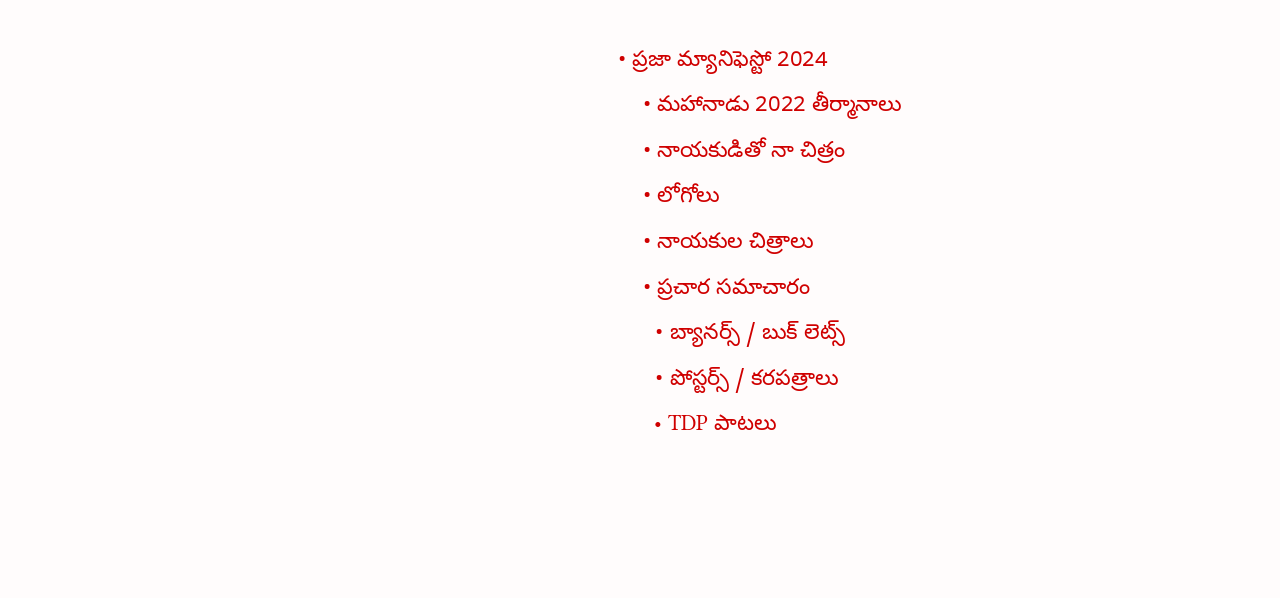• ప్రజా మ్యానిఫెస్టో 2024
    • మహానాడు 2022 తీర్మానాలు
    • నాయకుడితో నా చిత్రం
    • లోగోలు
    • నాయకుల చిత్రాలు
    • ప్రచార సమాచారం
      • బ్యానర్స్ / బుక్ లెట్స్
      • పోస్టర్స్ / కరపత్రాలు
      • TDP పాటలు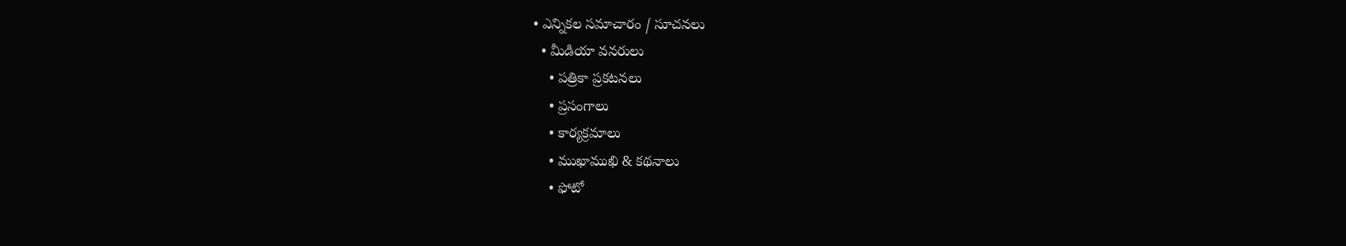• ఎన్నికల సమాచారం / సూచనలు
  • మీడియా వనరులు
    • పత్రికా ప్రకటనలు
    • ప్రసంగాలు
    • కార్యక్రమాలు
    • ముఖాముఖి & కథనాలు
    • ఫోటో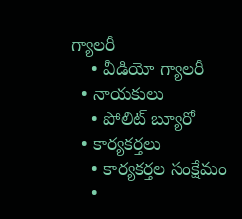గ్యాలరీ
    • వీడియో గ్యాలరీ
  • నాయకులు
    • పోలిట్ బ్యూరో
  • కార్యకర్తలు
    • కార్యకర్తల సంక్షేమం
    •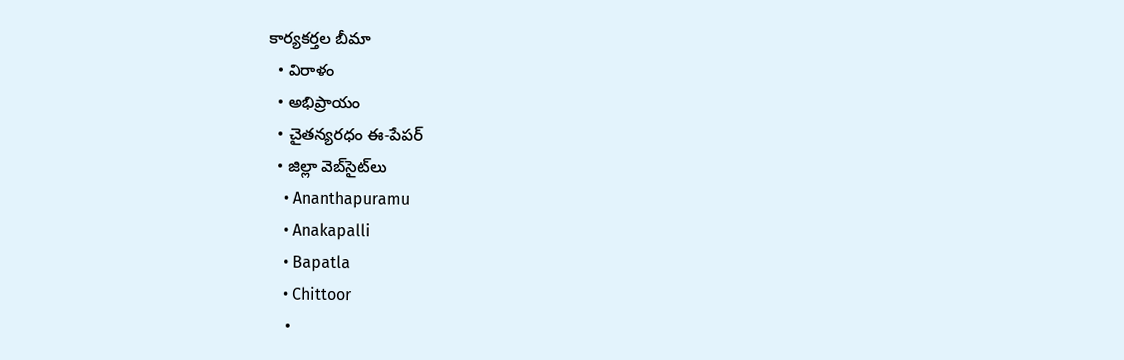కార్యకర్తల బీమా
  • విరాళం
  • అభిప్రాయం
  • చైతన్యరధం ఈ-పేపర్
  • జిల్లా వెబ్‌సైట్‌లు
    • Ananthapuramu
    • Anakapalli
    • Bapatla
    • Chittoor
    •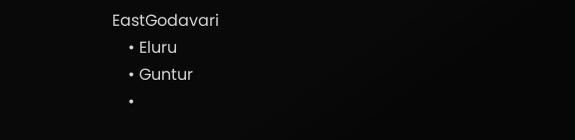EastGodavari
    • Eluru
    • Guntur
    •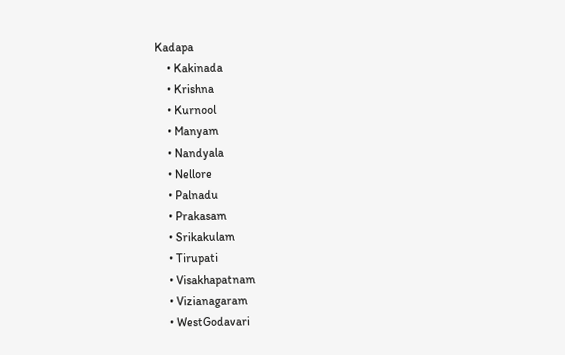Kadapa
    • Kakinada
    • Krishna
    • Kurnool
    • Manyam
    • Nandyala
    • Nellore
    • Palnadu
    • Prakasam
    • Srikakulam
    • Tirupati
    • Visakhapatnam
    • Vizianagaram
    • WestGodavari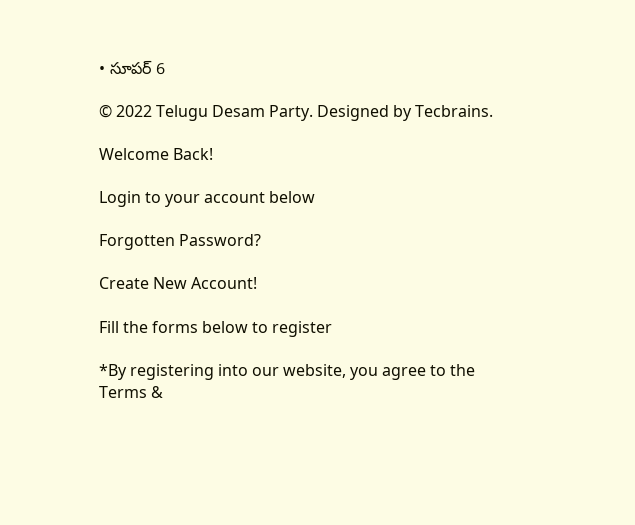• సూపర్ 6

© 2022 Telugu Desam Party. Designed by Tecbrains.

Welcome Back!

Login to your account below

Forgotten Password?

Create New Account!

Fill the forms below to register

*By registering into our website, you agree to the Terms &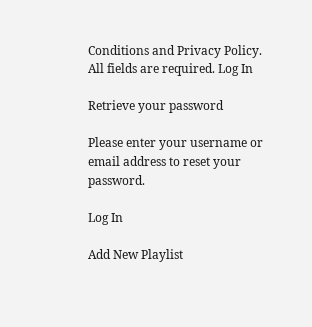Conditions and Privacy Policy.
All fields are required. Log In

Retrieve your password

Please enter your username or email address to reset your password.

Log In

Add New Playlist